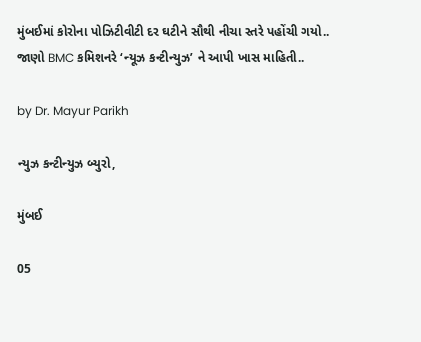મુંબઈમાં કોરોના પોઝિટીવીટી દર ઘટીને સૌથી નીચા સ્તરે પહોંચી ગયો.. જાણો BMC કમિશનરે ‘ન્યૂઝ કન્ટીન્યુઝ’ ને આપી ખાસ માહિતી..

by Dr. Mayur Parikh

ન્યુઝ કન્ટીન્યુઝ બ્યુરો,

મુંબઈ

05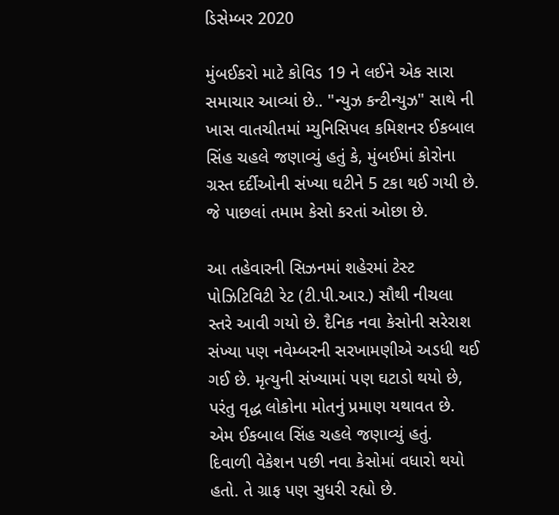ડિસેમ્બર 2020

મુંબઈકરો માટે કોવિડ 19 ને લઈને એક સારા સમાચાર આવ્યાં છે.. "ન્યુઝ કન્ટીન્યુઝ" સાથે ની ખાસ વાતચીતમાં મ્યુનિસિપલ કમિશનર ઈકબાલ સિંહ ચહલે જણાવ્યું હતું કે, મુંબઈમાં કોરોના ગ્રસ્ત દર્દીઓની સંખ્યા ઘટીને 5 ટકા થઈ ગયી છે. જે પાછલાં તમામ કેસો કરતાં ઓછા છે.

આ તહેવારની સિઝનમાં શહેરમાં ટેસ્ટ પોઝિટિવિટી રેટ (ટી.પી.આર.) સૌથી નીચલા સ્તરે આવી ગયો છે. દૈનિક નવા કેસોની સરેરાશ સંખ્યા પણ નવેમ્બરની સરખામણીએ અડધી થઈ ગઈ છે. મૃત્યુની સંખ્યામાં પણ ઘટાડો થયો છે, પરંતુ વૃદ્ધ લોકોના મોતનું પ્રમાણ યથાવત છે. એમ ઈકબાલ સિંહ ચહલે જણાવ્યું હતું.  દિવાળી વેકેશન પછી નવા કેસોમાં વધારો થયો હતો. તે ગ્રાફ પણ સુધરી રહ્યો છે.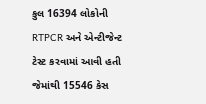કુલ 16394 લોકોની RTPCR અને એન્ટીજેન્ટ ટેસ્ટ કરવામાં આવી હતી જેમાંથી 15546 કેસ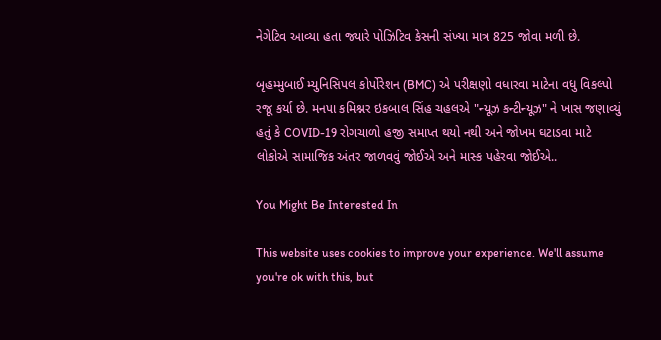નેગેટિવ આવ્યા હતા જ્યારે પોઝિટિવ કેસની સંખ્યા માત્ર 825 જોવા મળી છે.

બૃહમ્મુબાઈ મ્યુનિસિપલ કોર્પોરેશન (BMC) એ પરીક્ષણો વધારવા માટેના વધુ વિકલ્પો રજૂ કર્યા છે. મનપા કમિશ્નર ઇકબાલ સિંહ ચહલએ "ન્યૂઝ કન્ટીન્યૂઝ" ને ખાસ જણાવ્યું હતું કે COVID-19 રોગચાળો હજી સમાપ્ત થયો નથી અને જોખમ ઘટાડવા માટે લોકોએ સામાજિક અંતર જાળવવું જોઈએ અને માસ્ક પહેરવા જોઈએ..

You Might Be Interested In

This website uses cookies to improve your experience. We'll assume you're ok with this, but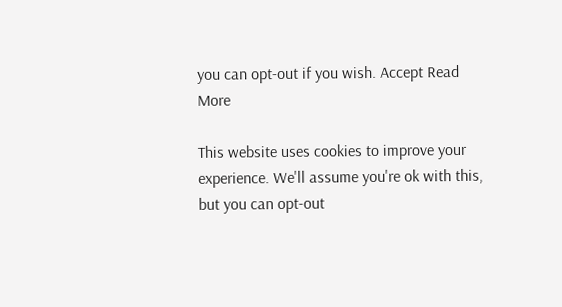you can opt-out if you wish. Accept Read More

This website uses cookies to improve your experience. We'll assume you're ok with this, but you can opt-out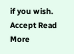if you wish. Accept Read More